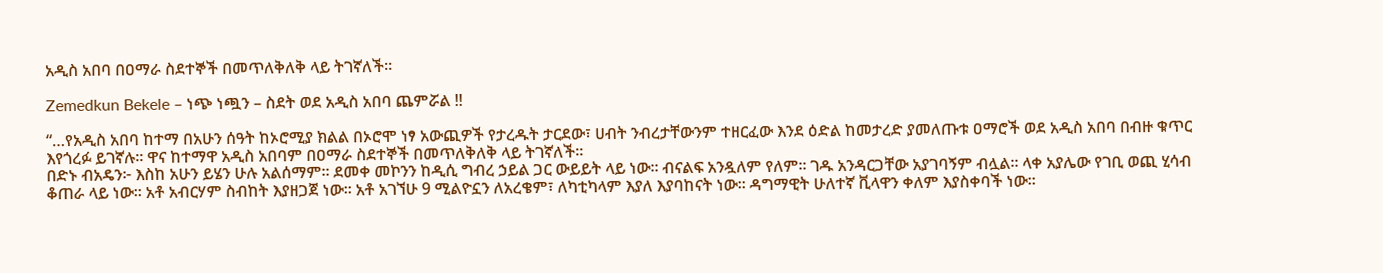አዲስ አበባ በዐማራ ስደተኞች በመጥለቅለቅ ላይ ትገኛለች።

Zemedkun Bekele – ነጭ ነጯን – ስደት ወደ አዲስ አበባ ጨምሯል !!

“…የአዲስ አበባ ከተማ በአሁን ሰዓት ከኦሮሚያ ክልል በኦሮሞ ነፃ አውጪዎች የታረዱት ታርደው፣ ሀብት ንብረታቸውንም ተዘርፈው እንደ ዕድል ከመታረድ ያመለጡቱ ዐማሮች ወደ አዲስ አበባ በብዙ ቁጥር እየጎረፉ ይገኛሉ። ዋና ከተማዋ አዲስ አበባም በዐማራ ስደተኞች በመጥለቅለቅ ላይ ትገኛለች።
በድኑ ብአዴን፦ እስከ አሁን ይሄን ሁሉ አልሰማም። ደመቀ መኮንን ከዲሲ ግብረ ኃይል ጋር ውይይት ላይ ነው። ብናልፍ አንዷለም የለም። ገዱ አንዳርጋቸው አያገባኝም ብሏል። ላቀ አያሌው የገቢ ወጪ ሂሳብ ቆጠራ ላይ ነው። አቶ አብርሃም ስብከት እያዘጋጀ ነው። አቶ አገኘሁ 9 ሚልዮኗን ለአረቄም፣ ለካቲካላም እያለ እያባከናት ነው። ዳግማዊት ሁለተኛ ቪላዋን ቀለም እያስቀባች ነው።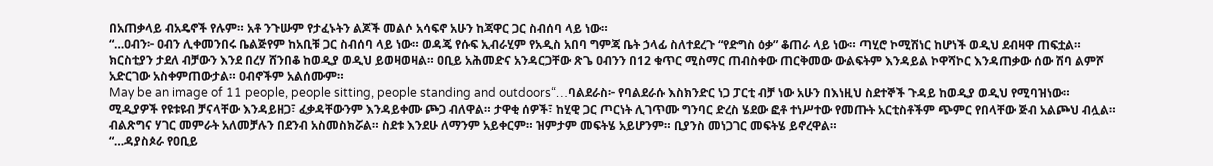በአጠቃላይ ብአዴኖች የሉም። አቶ ንጉሡም የታፈኑትን ልጆች መልሶ አሳፍኖ አሁን ከጃዋር ጋር ስብሰባ ላይ ነው።
“…ዐብን፦ ዐብን ሊቀመንበሩ ቤልጅየም ከአቢቹ ጋር ስብሰባ ላይ ነው። ወዳጄ የሱፍ ኢብራሂም የአዲስ አበባ ግምጃ ቤት ኃላፊ ስለተደረጉ “የድግስ ዕቃ” ቆጠራ ላይ ነው። ጣሂሮ ኮሚሽነር ከሆነች ወዲህ ደብዛዋ ጠፍቷል። ክርስቲያን ታደለ ብቻውን እንደ በረሃ ሸንበቆ ከወዲያ ወዲህ ይወዛወዛል። ዐቢይ አሕመድና አንዳርጋቸው ጽጌ ዐብንን በ12 ቁጥር ሚስማር ጠብስቀው ጠርቅመው ውልፍትም እንዳይል ኮዋሻኮር እንዳጠቃው ሰው ሽባ ልምሾ አድርገው አስቀምጠውታል። ዐብኖችም አልሰሙም።
May be an image of 11 people, people sitting, people standing and outdoors“…ባልደራስ፦ የባልደራሱ እስክንድር ነጋ ፓርቲ ብቻ ነው አሁን በእነዚህ ስደተኞች ጉዳይ ከወዲያ ወዲህ የሚባዝነው። ሚዲያዎች የዩቱዩብ ቻናላቸው እንዳይዘጋ፣ ፈቃዳቸውንም እንዳይቀሙ ጮጋ ብለዋል። ታዋቂ ሰዎች፣ ከሂዊ ጋር ጦርነት ሊገጥሙ ግንባር ድረስ ሄደው ፎቶ ተነሥተው የመጡት አርቲስቶችም ጭምር የበላቸው ጅብ አልጮህ ብሏል። ብልጽግና ሃገር መምራት አለመቻሉን በደንብ አስመስክሯል። ስደቱ እንደሁ ለማንም አይቀርም። ዝምታም መፍትሄ አይሆንም። ቢያንስ መነጋገር መፍትሄ ይኖረዋል።
“…ዳያስጶራ የዐቢይ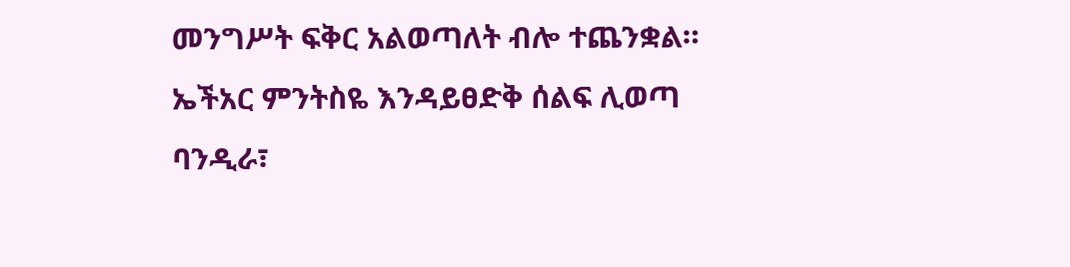መንግሥት ፍቅር አልወጣለት ብሎ ተጨንቋል። ኤችአር ምንትስዬ እንዳይፀድቅ ሰልፍ ሊወጣ ባንዲራ፣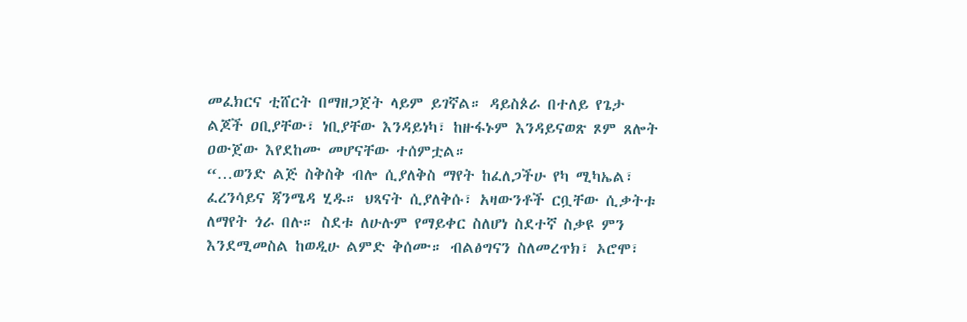መፈክርና ቲሸርት በማዘጋጀት ላይም ይገኛል። ዳይስጶራ በተለይ የጌታ ልጆች ዐቢያቸው፣ ነቢያቸው እንዳይነካ፣ ከዙፋኑም እንዳይናወጽ ጾም ጸሎት ዐውጀው እየደከሙ መሆናቸው ተሰምቷል።
“…ወንድ ልጅ ስቅስቅ ብሎ ሲያለቅስ ማየት ከፈለጋችሁ የካ ሚካኤል፣ ፈረንሳይና ጃንሜዳ ሂዱ። ህጻናት ሲያለቅሱ፣ አዛውንቶች ርቧቸው ሲቃትቱ ለማየት ጎራ በሉ። ስደቱ ለሁሉም የማይቀር ስለሆነ ስደተኛ ስቃዩ ምን እንደሚመስል ከወዲሁ ልምድ ቅሰሙ። ብልፅግናን ስለመረጥክ፣ ኦሮሞ፣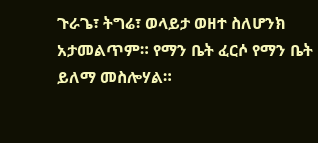ጉራጌ፣ ትግሬ፣ ወላይታ ወዘተ ስለሆንክ አታመልጥም። የማን ቤት ፈርሶ የማን ቤት ይለማ መስሎሃል።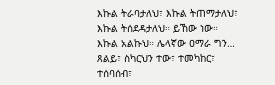እኩል ትራባታለህ፣ እኩል ትጠማታለህ፣ እኩል ትሰደዳታለህ። ይኸው ነው። እኩል አልኩህ። ሌላኛው ዐማራ ግን… ጸልይ፣ ስካርህን ተው፣ ተመካከር፣ ተሰባሰብ፣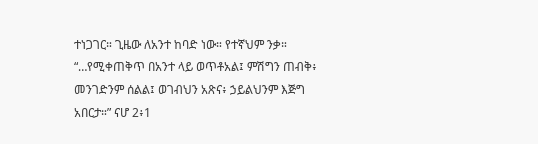ተነጋገር። ጊዜው ለአንተ ከባድ ነው። የተኛህም ንቃ።
“…የሚቀጠቅጥ በአንተ ላይ ወጥቶአል፤ ምሽግን ጠብቅ፥ መንገድንም ሰልል፤ ወገብህን አጽና፥ ኃይልህንም እጅግ አበርታ።” ናሆ 2፥1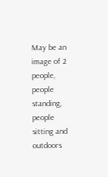May be an image of 2 people, people standing, people sitting and outdoors